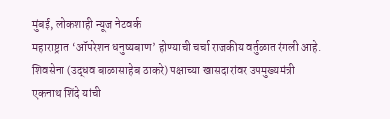मुंबई, लोकशाही न्यूज नेटवर्क
महाराष्ट्रात ‘ऑपरेशन धनुष्यबाण’ होण्याची चर्चा राजकीय वर्तुळात रंगली आहे. शिवसेना (उद्धव बाळासाहेब ठाकरे) पक्षाच्या खासदारांवर उपमुख्यमंत्री एकनाथ शिंदे यांची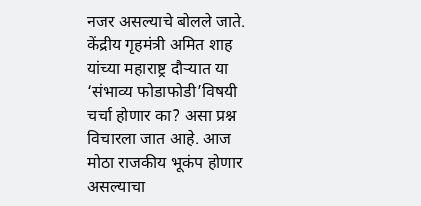नजर असल्याचे बोलले जाते. केंद्रीय गृहमंत्री अमित शाह यांच्या महाराष्ट्र दौऱ्यात या ‘संभाव्य फोडाफोडी’विषयी चर्चा होणार का? असा प्रश्न विचारला जात आहे. आज मोठा राजकीय भूकंप होणार असल्याचा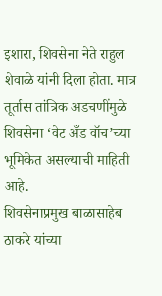इशारा, शिवसेना नेते राहुल शेवाळे यांनी दिला होता. मात्र तूर्तास तांत्रिक अडचणींमुळे शिवसेना ‘वेट अँड वॉच’च्या भूमिकेत असल्याची माहिती आहे.
शिवसेनाप्रमुख बाळासाहेब ठाकरे यांच्या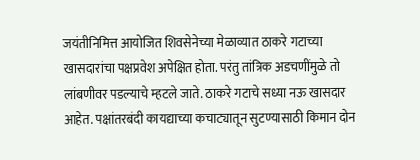जयंतीनिमित्त आयोजित शिवसेनेच्या मेळाव्यात ठाकरे गटाच्या खासदारांचा पक्षप्रवेश अपेक्षित होता. परंतु तांत्रिक अडचणींमुळे तो लांबणीवर पडल्याचे म्हटले जाते. ठाकरे गटाचे सध्या नऊ खासदार आहेत. पक्षांतरबंदी कायद्याच्या कचाट्यातून सुटण्यासाठी किमान दोन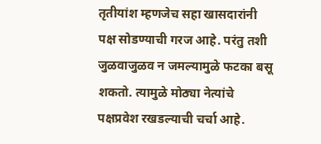तृतीयांश म्हणजेच सहा खासदारांनी पक्ष सोडण्याची गरज आहे. परंतु तशी जुळवाजुळव न जमल्यामुळे फटका बसू शकतो. त्यामुळे मोठ्या नेत्यांचे पक्षप्रवेश रखडल्याची चर्चा आहे.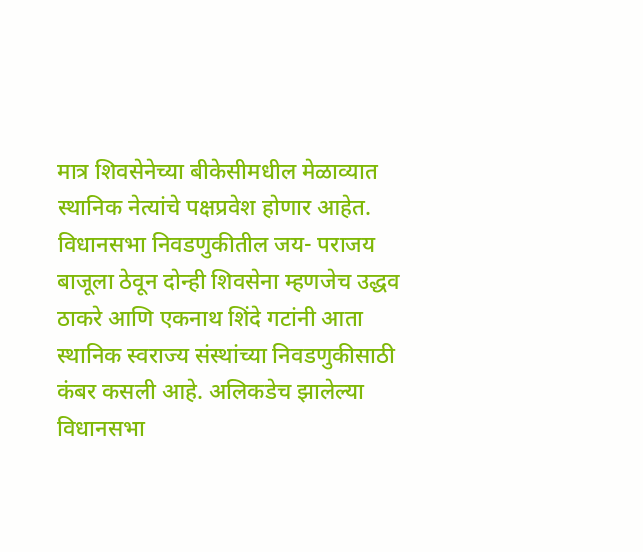मात्र शिवसेनेच्या बीकेसीमधील मेळाव्यात स्थानिक नेत्यांचे पक्षप्रवेश होणार आहेत. विधानसभा निवडणुकीतील जय- पराजय बाजूला ठेवून दोन्ही शिवसेना म्हणजेच उद्धव ठाकरे आणि एकनाथ शिंदे गटांनी आता स्थानिक स्वराज्य संस्थांच्या निवडणुकीसाठी कंबर कसली आहे. अलिकडेच झालेल्या विधानसभा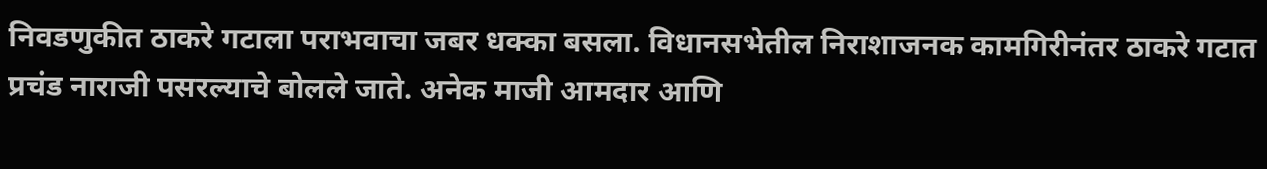निवडणुकीत ठाकरे गटाला पराभवाचा जबर धक्का बसला. विधानसभेतील निराशाजनक कामगिरीनंतर ठाकरे गटात प्रचंड नाराजी पसरल्याचे बोलले जाते. अनेक माजी आमदार आणि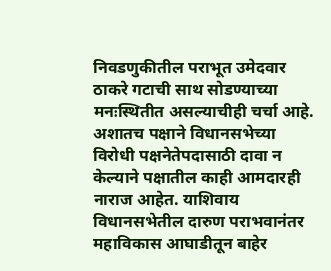निवडणुकीतील पराभूत उमेदवार ठाकरे गटाची साथ सोडण्याच्या मनःस्थितीत असल्याचीही चर्चा आहे. अशातच पक्षाने विधानसभेच्या विरोधी पक्षनेतेपदासाठी दावा न केल्याने पक्षातील काही आमदारही नाराज आहेत. याशिवाय विधानसभेतील दारुण पराभवानंतर महाविकास आघाडीतून बाहेर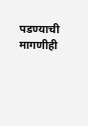पडण्याची मागणीही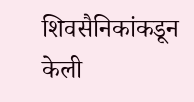शिवसैनिकांकडून केली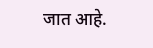जात आहे.